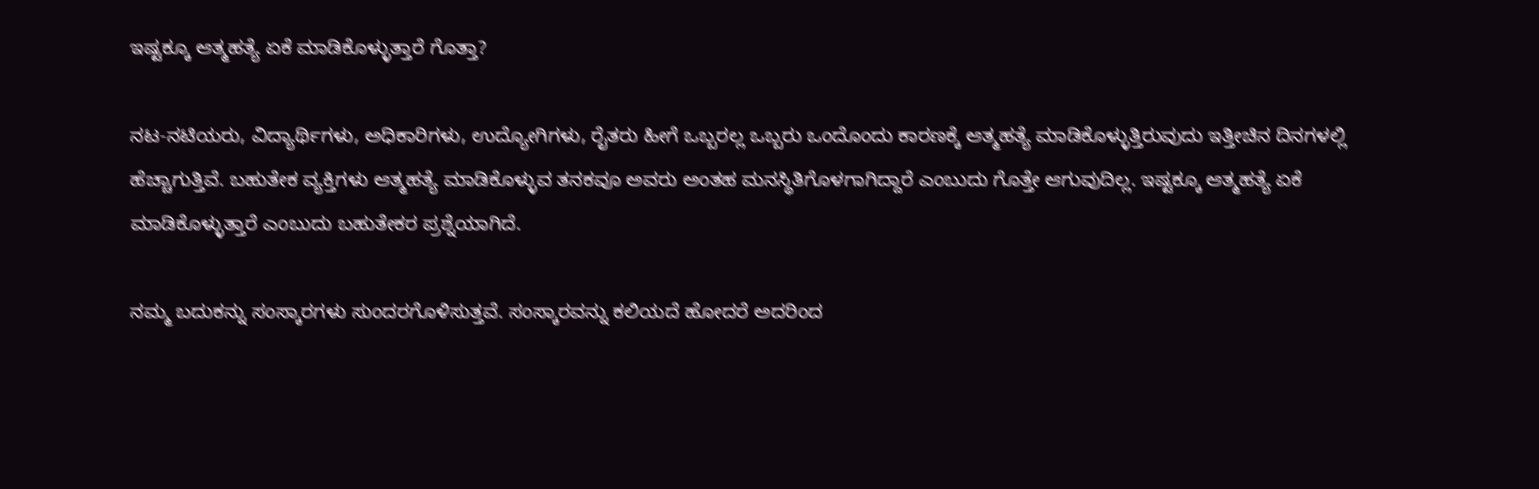ಇಷ್ಟಕ್ಕೂ ಆತ್ಮಹತ್ಯೆ ಏಕೆ ಮಾಡಿಕೊಳ್ಳುತ್ತಾರೆ ಗೊತ್ತಾ?

ನಟ-ನಟಿಯರು, ವಿದ್ಯಾರ್ಥಿಗಳು, ಅಧಿಕಾರಿಗಳು, ಉದ್ಯೋಗಿಗಳು, ರೈತರು ಹೀಗೆ ಒಬ್ಬರಲ್ಲ ಒಬ್ಬರು ಒಂದೊಂದು ಕಾರಣಕ್ಕೆ ಆತ್ಮಹತ್ಯೆ ಮಾಡಿಕೊಳ್ಳುತ್ತಿರುವುದು ಇತ್ತೀಚಿನ ದಿನಗಳಲ್ಲಿ ಹೆಚ್ಚಾಗುತ್ತಿವೆ. ಬಹುತೇಕ ವ್ಯಕ್ತಿಗಳು ಆತ್ಮಹತ್ಯೆ ಮಾಡಿಕೊಳ್ಳುವ ತನಕವೂ ಅವರು ಅಂತಹ ಮನಸ್ಥಿತಿಗೊಳಗಾಗಿದ್ದಾರೆ ಎಂಬುದು ಗೊತ್ತೇ ಆಗುವುದಿಲ್ಲ. ಇಷ್ಟಕ್ಕೂ ಆತ್ಮಹತ್ಯೆ ಏಕೆ ಮಾಡಿಕೊಳ್ಳುತ್ತಾರೆ ಎಂಬುದು ಬಹುತೇಕರ ಪ್ರಶ್ನೆಯಾಗಿದೆ.

ನಮ್ಮ ಬದುಕನ್ನು ಸಂಸ್ಕಾರಗಳು ಸುಂದರಗೊಳಿಸುತ್ತವೆ. ಸಂಸ್ಕಾರವನ್ನು ಕಲಿಯದೆ ಹೋದರೆ ಅದರಿಂದ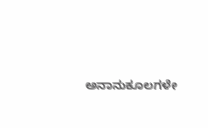ಅನಾನುಕೂಲಗಳೇ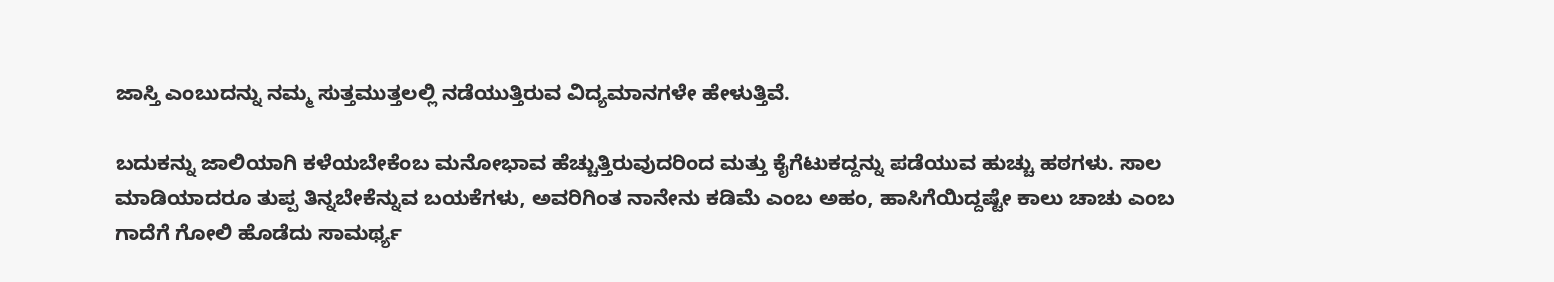ಜಾಸ್ತಿ ಎಂಬುದನ್ನು ನಮ್ಮ ಸುತ್ತಮುತ್ತಲಲ್ಲಿ ನಡೆಯುತ್ತಿರುವ ವಿದ್ಯಮಾನಗಳೇ ಹೇಳುತ್ತಿವೆ.

ಬದುಕನ್ನು ಜಾಲಿಯಾಗಿ ಕಳೆಯಬೇಕೆಂಬ ಮನೋಭಾವ ಹೆಚ್ಚುತ್ತಿರುವುದರಿಂದ ಮತ್ತು ಕೈಗೆಟುಕದ್ದನ್ನು ಪಡೆಯುವ ಹುಚ್ಚು ಹಠಗಳು. ಸಾಲ ಮಾಡಿಯಾದರೂ ತುಪ್ಪ ತಿನ್ನಬೇಕೆನ್ನುವ ಬಯಕೆಗಳು, ಅವರಿಗಿಂತ ನಾನೇನು ಕಡಿಮೆ ಎಂಬ ಅಹಂ, ಹಾಸಿಗೆಯಿದ್ದಷ್ಟೇ ಕಾಲು ಚಾಚು ಎಂಬ ಗಾದೆಗೆ ಗೋಲಿ ಹೊಡೆದು ಸಾಮರ್ಥ್ಯ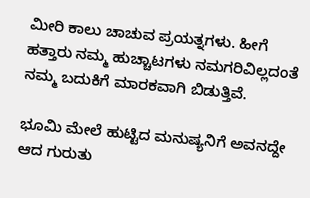ಮೀರಿ ಕಾಲು ಚಾಚುವ ಪ್ರಯತ್ನಗಳು. ಹೀಗೆ ಹತ್ತಾರು ನಮ್ಮ ಹುಚ್ಚಾಟಗಳು ನಮಗರಿವಿಲ್ಲದಂತೆ ನಮ್ಮ ಬದುಕಿಗೆ ಮಾರಕವಾಗಿ ಬಿಡುತ್ತಿವೆ.

ಭೂಮಿ ಮೇಲೆ ಹುಟ್ಟಿದ ಮನುಷ್ಯನಿಗೆ ಅವನದ್ದೇ ಆದ ಗುರುತು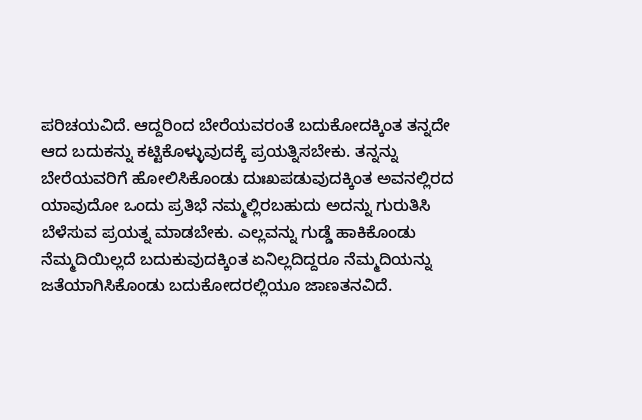ಪರಿಚಯವಿದೆ. ಆದ್ದರಿಂದ ಬೇರೆಯವರಂತೆ ಬದುಕೋದಕ್ಕಿಂತ ತನ್ನದೇ ಆದ ಬದುಕನ್ನು ಕಟ್ಟಿಕೊಳ್ಳುವುದಕ್ಕೆ ಪ್ರಯತ್ನಿಸಬೇಕು. ತನ್ನನ್ನು ಬೇರೆಯವರಿಗೆ ಹೋಲಿಸಿಕೊಂಡು ದುಃಖಪಡುವುದಕ್ಕಿಂತ ಅವನಲ್ಲಿರದ ಯಾವುದೋ ಒಂದು ಪ್ರತಿಭೆ ನಮ್ಮಲ್ಲಿರಬಹುದು ಅದನ್ನು ಗುರುತಿಸಿ ಬೆಳೆಸುವ ಪ್ರಯತ್ನ ಮಾಡಬೇಕು. ಎಲ್ಲವನ್ನು ಗುಡ್ಡೆ ಹಾಕಿಕೊಂಡು ನೆಮ್ಮದಿಯಿಲ್ಲದೆ ಬದುಕುವುದಕ್ಕಿಂತ ಏನಿಲ್ಲದಿದ್ದರೂ ನೆಮ್ಮದಿಯನ್ನು ಜತೆಯಾಗಿಸಿಕೊಂಡು ಬದುಕೋದರಲ್ಲಿಯೂ ಜಾಣತನವಿದೆ.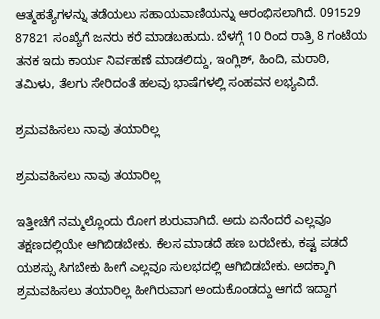ಆತ್ಮಹತ್ಯೆಗಳನ್ನು ತಡೆಯಲು ಸಹಾಯವಾಣಿಯನ್ನು ಆರಂಭಿಸಲಾಗಿದೆ. 091529 87821 ಸಂಖ್ಯೆಗೆ ಜನರು ಕರೆ ಮಾಡಬಹುದು. ಬೆಳಗ್ಗೆ 10 ರಿಂದ ರಾತ್ರಿ 8 ಗಂಟೆಯ ತನಕ ಇದು ಕಾರ್ಯ ನಿರ್ವಹಣೆ ಮಾಡಲಿದ್ದು, ಇಂಗ್ಲಿಶ್, ಹಿಂದಿ, ಮರಾಠಿ, ತಮಿಳು, ತೆಲಗು ಸೇರಿದಂತೆ ಹಲವು ಭಾಷೆಗಳಲ್ಲಿ ಸಂಹವನ ಲಭ್ಯವಿದೆ.

ಶ್ರಮವಹಿಸಲು ನಾವು ತಯಾರಿಲ್ಲ

ಶ್ರಮವಹಿಸಲು ನಾವು ತಯಾರಿಲ್ಲ

ಇತ್ತೀಚೆಗೆ ನಮ್ಮಲ್ಲೊಂದು ರೋಗ ಶುರುವಾಗಿದೆ. ಅದು ಏನೆಂದರೆ ಎಲ್ಲವೂ ತಕ್ಷಣದಲ್ಲಿಯೇ ಆಗಿಬಿಡಬೇಕು. ಕೆಲಸ ಮಾಡದೆ ಹಣ ಬರಬೇಕು, ಕಷ್ಟ ಪಡದೆ ಯಶಸ್ಸು ಸಿಗಬೇಕು ಹೀಗೆ ಎಲ್ಲವೂ ಸುಲಭದಲ್ಲಿ ಆಗಿಬಿಡಬೇಕು. ಅದಕ್ಕಾಗಿ ಶ್ರಮವಹಿಸಲು ತಯಾರಿಲ್ಲ ಹೀಗಿರುವಾಗ ಅಂದುಕೊಂಡದ್ದು ಆಗದೆ ಇದ್ದಾಗ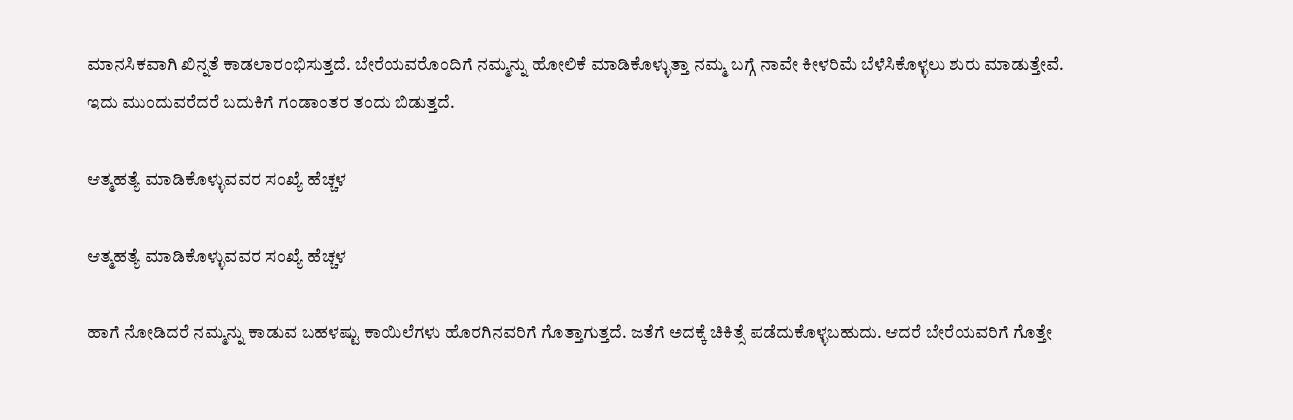ಮಾನಸಿಕವಾಗಿ ಖಿನ್ನತೆ ಕಾಡಲಾರಂಭಿಸುತ್ತದೆ. ಬೇರೆಯವರೊಂದಿಗೆ ನಮ್ಮನ್ನು ಹೋಲಿಕೆ ಮಾಡಿಕೊಳ್ಳುತ್ತಾ ನಮ್ಮ ಬಗ್ಗೆ ನಾವೇ ಕೀಳರಿಮೆ ಬೆಳೆಸಿಕೊಳ್ಳಲು ಶುರು ಮಾಡುತ್ತೇವೆ. ಇದು ಮುಂದುವರೆದರೆ ಬದುಕಿಗೆ ಗಂಡಾಂತರ ತಂದು ಬಿಡುತ್ತದೆ.

ಆತ್ಮಹತ್ಯೆ ಮಾಡಿಕೊಳ್ಳುವವರ ಸಂಖ್ಯೆ ಹೆಚ್ಚಳ

ಆತ್ಮಹತ್ಯೆ ಮಾಡಿಕೊಳ್ಳುವವರ ಸಂಖ್ಯೆ ಹೆಚ್ಚಳ

ಹಾಗೆ ನೋಡಿದರೆ ನಮ್ಮನ್ನು ಕಾಡುವ ಬಹಳಷ್ಟು ಕಾಯಿಲೆಗಳು ಹೊರಗಿನವರಿಗೆ ಗೊತ್ತಾಗುತ್ತದೆ. ಜತೆಗೆ ಅದಕ್ಕೆ ಚಿಕಿತ್ಸೆ ಪಡೆದುಕೊಳ್ಳಬಹುದು. ಆದರೆ ಬೇರೆಯವರಿಗೆ ಗೊತ್ತೇ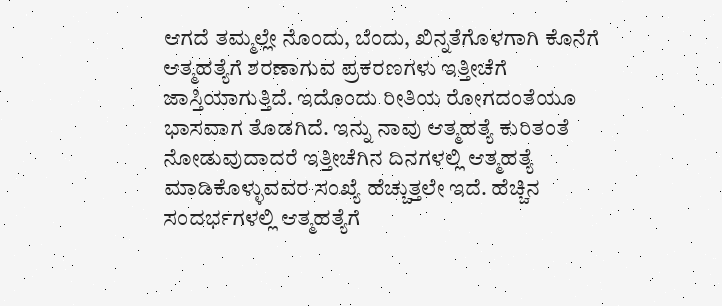ಆಗದೆ ತಮ್ಮಲ್ಲೇ ನೊಂದು, ಬೆಂದು, ಖಿನ್ನತೆಗೊಳಗಾಗಿ ಕೊನೆಗೆ ಆತ್ಮಹತ್ಯೆಗೆ ಶರಣಾಗುವ ಪ್ರಕರಣಗಳು ಇತ್ತೀಚೆಗೆ ಜಾಸ್ತಿಯಾಗುತ್ತಿದೆ. ಇದೊಂದು ರೀತಿಯ ರೋಗದಂತೆಯೂ ಭಾಸವಾಗ ತೊಡಗಿದೆ. ಇನ್ನು ನಾವು ಆತ್ಮಹತ್ಯೆ ಕುರಿತಂತೆ ನೋಡುವುದಾದರೆ ಇತ್ತೀಚೆಗಿನ ದಿನಗಳಲ್ಲಿ ಆತ್ಮಹತ್ಯೆ ಮಾಡಿಕೊಳ್ಳುವವರ ಸಂಖ್ಯೆ ಹೆಚ್ಚುತ್ತಲೇ ಇದೆ. ಹೆಚ್ಚಿನ ಸಂದರ್ಭಗಳಲ್ಲಿ ಆತ್ಮಹತ್ಯೆಗೆ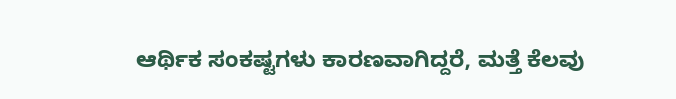ಆರ್ಥಿಕ ಸಂಕಷ್ಟಗಳು ಕಾರಣವಾಗಿದ್ದರೆ, ಮತ್ತೆ ಕೆಲವು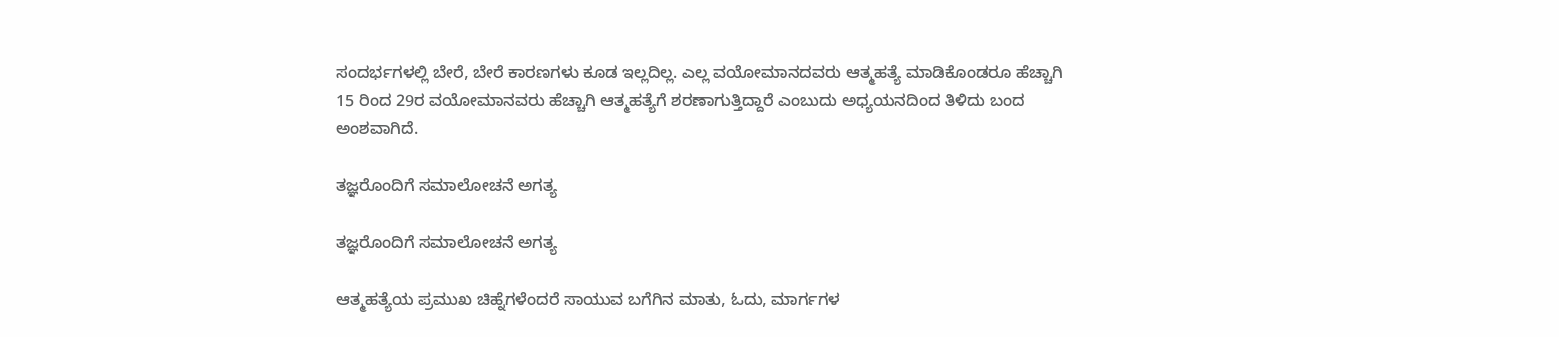ಸಂದರ್ಭಗಳಲ್ಲಿ ಬೇರೆ, ಬೇರೆ ಕಾರಣಗಳು ಕೂಡ ಇಲ್ಲದಿಲ್ಲ. ಎಲ್ಲ ವಯೋಮಾನದವರು ಆತ್ಮಹತ್ಯೆ ಮಾಡಿಕೊಂಡರೂ ಹೆಚ್ಚಾಗಿ 15 ರಿಂದ 29ರ ವಯೋಮಾನವರು ಹೆಚ್ಚಾಗಿ ಆತ್ಮಹತ್ಯೆಗೆ ಶರಣಾಗುತ್ತಿದ್ದಾರೆ ಎಂಬುದು ಅಧ್ಯಯನದಿಂದ ತಿಳಿದು ಬಂದ ಅಂಶವಾಗಿದೆ.

ತಜ್ಞರೊಂದಿಗೆ ಸಮಾಲೋಚನೆ ಅಗತ್ಯ

ತಜ್ಞರೊಂದಿಗೆ ಸಮಾಲೋಚನೆ ಅಗತ್ಯ

ಆತ್ಮಹತ್ಯೆಯ ಪ್ರಮುಖ ಚಿಹ್ನೆಗಳೆಂದರೆ ಸಾಯುವ ಬಗೆಗಿನ ಮಾತು, ಓದು, ಮಾರ್ಗಗಳ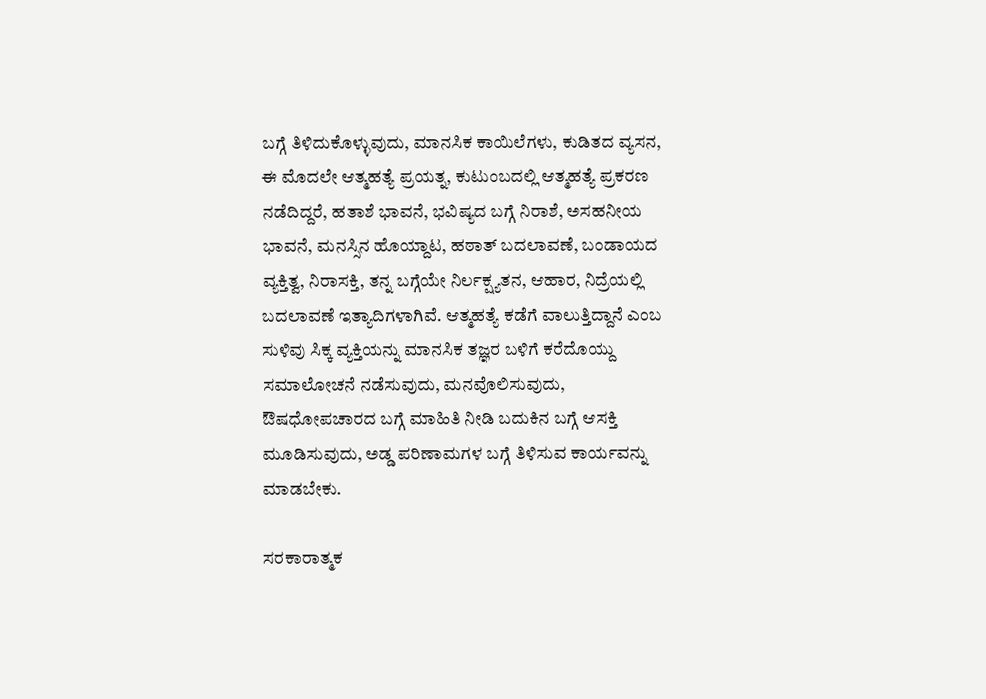ಬಗ್ಗೆ ತಿಳಿದುಕೊಳ್ಳುವುದು, ಮಾನಸಿಕ ಕಾಯಿಲೆಗಳು, ಕುಡಿತದ ವ್ಯಸನ, ಈ ಮೊದಲೇ ಆತ್ಮಹತ್ಯೆ ಪ್ರಯತ್ನ, ಕುಟುಂಬದಲ್ಲಿ ಆತ್ಮಹತ್ಯೆ ಪ್ರಕರಣ ನಡೆದಿದ್ದರೆ, ಹತಾಶೆ ಭಾವನೆ, ಭವಿಷ್ಯದ ಬಗ್ಗೆ ನಿರಾಶೆ, ಅಸಹನೀಯ ಭಾವನೆ, ಮನಸ್ಸಿನ ಹೊಯ್ದಾಟ, ಹಠಾತ್ ಬದಲಾವಣೆ, ಬಂಡಾಯದ ವ್ಯಕ್ತಿತ್ವ, ನಿರಾಸಕ್ತಿ, ತನ್ನ ಬಗ್ಗೆಯೇ ನಿರ್ಲಕ್ಷ್ಯತನ, ಆಹಾರ, ನಿದ್ರೆಯಲ್ಲಿ ಬದಲಾವಣೆ ಇತ್ಯಾದಿಗಳಾಗಿವೆ. ಆತ್ಮಹತ್ಯೆ ಕಡೆಗೆ ವಾಲುತ್ತಿದ್ದಾನೆ ಎಂಬ ಸುಳಿವು ಸಿಕ್ಕ ವ್ಯಕ್ತಿಯನ್ನು ಮಾನಸಿಕ ತಜ್ಞರ ಬಳಿಗೆ ಕರೆದೊಯ್ದು ಸಮಾಲೋಚನೆ ನಡೆಸುವುದು, ಮನವೊಲಿಸುವುದು, ಔಷಧೋಪಚಾರದ ಬಗ್ಗೆ ಮಾಹಿತಿ ನೀಡಿ ಬದುಕಿನ ಬಗ್ಗೆ ಆಸಕ್ತಿ ಮೂಡಿಸುವುದು, ಅಡ್ಡ ಪರಿಣಾಮಗಳ ಬಗ್ಗೆ ತಿಳಿಸುವ ಕಾರ್ಯವನ್ನು ಮಾಡಬೇಕು.

ಸರಕಾರಾತ್ಮಕ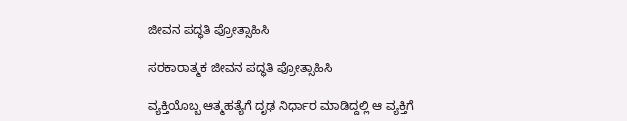ಜೀವನ ಪದ್ಧತಿ ಪ್ರೋತ್ಸಾಹಿಸಿ

ಸರಕಾರಾತ್ಮಕ ಜೀವನ ಪದ್ಧತಿ ಪ್ರೋತ್ಸಾಹಿಸಿ

ವ್ಯಕ್ತಿಯೊಬ್ಬ ಆತ್ಮಹತ್ಯೆಗೆ ದೃಢ ನಿರ್ಧಾರ ಮಾಡಿದ್ದಲ್ಲಿ ಆ ವ್ಯಕ್ತಿಗೆ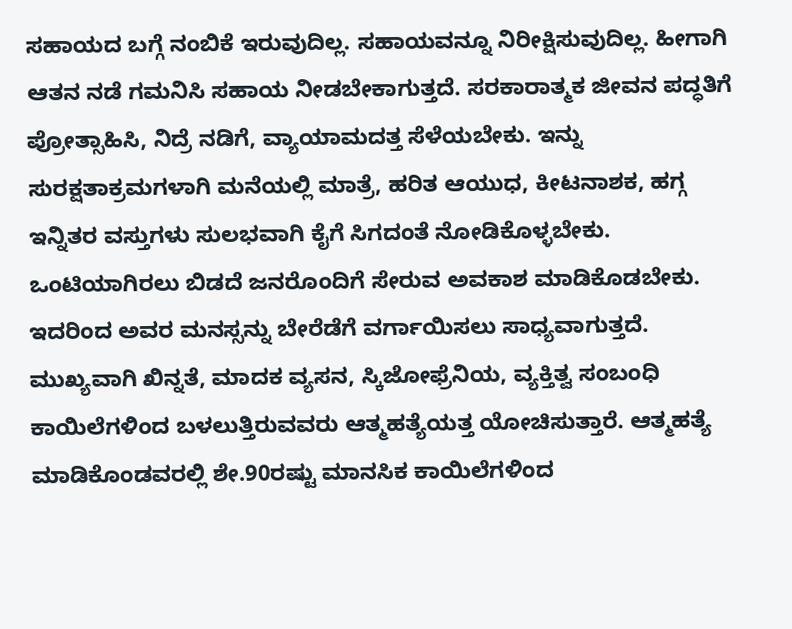ಸಹಾಯದ ಬಗ್ಗೆ ನಂಬಿಕೆ ಇರುವುದಿಲ್ಲ. ಸಹಾಯವನ್ನೂ ನಿರೀಕ್ಷಿಸುವುದಿಲ್ಲ. ಹೀಗಾಗಿ ಆತನ ನಡೆ ಗಮನಿಸಿ ಸಹಾಯ ನೀಡಬೇಕಾಗುತ್ತದೆ. ಸರಕಾರಾತ್ಮಕ ಜೀವನ ಪದ್ಧತಿಗೆ ಪ್ರೋತ್ಸಾಹಿಸಿ, ನಿದ್ರೆ ನಡಿಗೆ, ವ್ಯಾಯಾಮದತ್ತ ಸೆಳೆಯಬೇಕು. ಇನ್ನು ಸುರಕ್ಷತಾಕ್ರಮಗಳಾಗಿ ಮನೆಯಲ್ಲಿ ಮಾತ್ರೆ, ಹರಿತ ಆಯುಧ, ಕೀಟನಾಶಕ, ಹಗ್ಗ ಇನ್ನಿತರ ವಸ್ತುಗಳು ಸುಲಭವಾಗಿ ಕೈಗೆ ಸಿಗದಂತೆ ನೋಡಿಕೊಳ್ಳಬೇಕು. ಒಂಟಿಯಾಗಿರಲು ಬಿಡದೆ ಜನರೊಂದಿಗೆ ಸೇರುವ ಅವಕಾಶ ಮಾಡಿಕೊಡಬೇಕು. ಇದರಿಂದ ಅವರ ಮನಸ್ಸನ್ನು ಬೇರೆಡೆಗೆ ವರ್ಗಾಯಿಸಲು ಸಾಧ್ಯವಾಗುತ್ತದೆ. ಮುಖ್ಯವಾಗಿ ಖಿನ್ನತೆ, ಮಾದಕ ವ್ಯಸನ, ಸ್ಕಿಜೋಫ್ರೆನಿಯ, ವ್ಯಕ್ತಿತ್ವ ಸಂಬಂಧಿ ಕಾಯಿಲೆಗಳಿಂದ ಬಳಲುತ್ತಿರುವವರು ಆತ್ಮಹತ್ಯೆಯತ್ತ ಯೋಚಿಸುತ್ತಾರೆ. ಆತ್ಮಹತ್ಯೆ ಮಾಡಿಕೊಂಡವರಲ್ಲಿ ಶೇ.90ರಷ್ಟು ಮಾನಸಿಕ ಕಾಯಿಲೆಗಳಿಂದ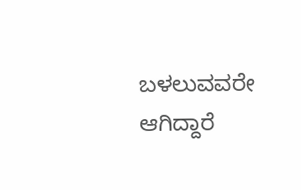ಬಳಲುವವರೇ ಆಗಿದ್ದಾರೆ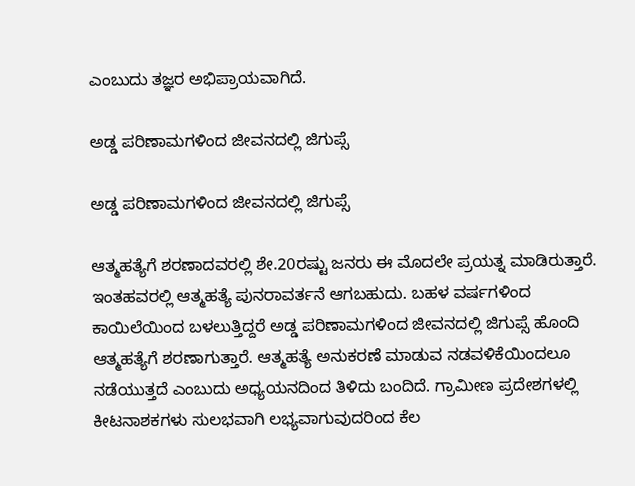ಎಂಬುದು ತಜ್ಞರ ಅಭಿಪ್ರಾಯವಾಗಿದೆ.

ಅಡ್ಡ ಪರಿಣಾಮಗಳಿಂದ ಜೀವನದಲ್ಲಿ ಜಿಗುಪ್ಸೆ

ಅಡ್ಡ ಪರಿಣಾಮಗಳಿಂದ ಜೀವನದಲ್ಲಿ ಜಿಗುಪ್ಸೆ

ಆತ್ಮಹತ್ಯೆಗೆ ಶರಣಾದವರಲ್ಲಿ ಶೇ.20ರಷ್ಟು ಜನರು ಈ ಮೊದಲೇ ಪ್ರಯತ್ನ ಮಾಡಿರುತ್ತಾರೆ. ಇಂತಹವರಲ್ಲಿ ಆತ್ಮಹತ್ಯೆ ಪುನರಾವರ್ತನೆ ಆಗಬಹುದು. ಬಹಳ ವರ್ಷಗಳಿಂದ ಕಾಯಿಲೆಯಿಂದ ಬಳಲುತ್ತಿದ್ದರೆ ಅಡ್ಡ ಪರಿಣಾಮಗಳಿಂದ ಜೀವನದಲ್ಲಿ ಜಿಗುಪ್ಸೆ ಹೊಂದಿ ಆತ್ಮಹತ್ಯೆಗೆ ಶರಣಾಗುತ್ತಾರೆ. ಆತ್ಮಹತ್ಯೆ ಅನುಕರಣೆ ಮಾಡುವ ನಡವಳಿಕೆಯಿಂದಲೂ ನಡೆಯುತ್ತದೆ ಎಂಬುದು ಅಧ್ಯಯನದಿಂದ ತಿಳಿದು ಬಂದಿದೆ. ಗ್ರಾಮೀಣ ಪ್ರದೇಶಗಳಲ್ಲಿ ಕೀಟನಾಶಕಗಳು ಸುಲಭವಾಗಿ ಲಭ್ಯವಾಗುವುದರಿಂದ ಕೆಲ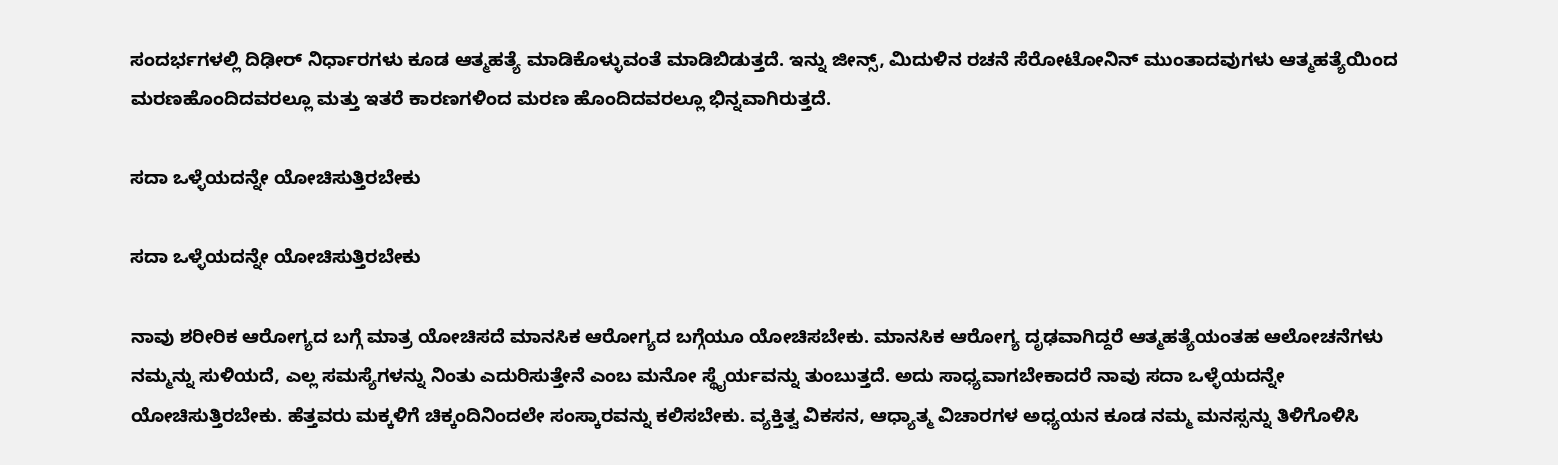ಸಂದರ್ಭಗಳಲ್ಲಿ ದಿಢೀರ್ ನಿರ್ಧಾರಗಳು ಕೂಡ ಆತ್ಮಹತ್ಯೆ ಮಾಡಿಕೊಳ್ಳುವಂತೆ ಮಾಡಿಬಿಡುತ್ತದೆ. ಇನ್ನು ಜೀನ್ಸ್, ಮಿದುಳಿನ ರಚನೆ ಸೆರೋಟೋನಿನ್ ಮುಂತಾದವುಗಳು ಆತ್ಮಹತ್ಯೆಯಿಂದ ಮರಣಹೊಂದಿದವರಲ್ಲೂ ಮತ್ತು ಇತರೆ ಕಾರಣಗಳಿಂದ ಮರಣ ಹೊಂದಿದವರಲ್ಲೂ ಭಿನ್ನವಾಗಿರುತ್ತದೆ.

ಸದಾ ಒಳ್ಳೆಯದನ್ನೇ ಯೋಚಿಸುತ್ತಿರಬೇಕು

ಸದಾ ಒಳ್ಳೆಯದನ್ನೇ ಯೋಚಿಸುತ್ತಿರಬೇಕು

ನಾವು ಶರೀರಿಕ ಆರೋಗ್ಯದ ಬಗ್ಗೆ ಮಾತ್ರ ಯೋಚಿಸದೆ ಮಾನಸಿಕ ಆರೋಗ್ಯದ ಬಗ್ಗೆಯೂ ಯೋಚಿಸಬೇಕು. ಮಾನಸಿಕ ಆರೋಗ್ಯ ದೃಢವಾಗಿದ್ದರೆ ಆತ್ಮಹತ್ಯೆಯಂತಹ ಆಲೋಚನೆಗಳು ನಮ್ಮನ್ನು ಸುಳಿಯದೆ, ಎಲ್ಲ ಸಮಸ್ಯೆಗಳನ್ನು ನಿಂತು ಎದುರಿಸುತ್ತೇನೆ ಎಂಬ ಮನೋ ಸ್ಥೈರ್ಯವನ್ನು ತುಂಬುತ್ತದೆ. ಅದು ಸಾಧ್ಯವಾಗಬೇಕಾದರೆ ನಾವು ಸದಾ ಒಳ್ಳೆಯದನ್ನೇ ಯೋಚಿಸುತ್ತಿರಬೇಕು. ಹೆತ್ತವರು ಮಕ್ಕಳಿಗೆ ಚಿಕ್ಕಂದಿನಿಂದಲೇ ಸಂಸ್ಕಾರವನ್ನು ಕಲಿಸಬೇಕು. ವ್ಯಕ್ತಿತ್ವ ವಿಕಸನ, ಆಧ್ಯಾತ್ಮ ವಿಚಾರಗಳ ಅಧ್ಯಯನ ಕೂಡ ನಮ್ಮ ಮನಸ್ಸನ್ನು ತಿಳಿಗೊಳಿಸಿ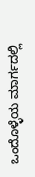ಒಂದೊಳ್ಳೆಯ ಮಾರ್ಗದಲ್ಲಿ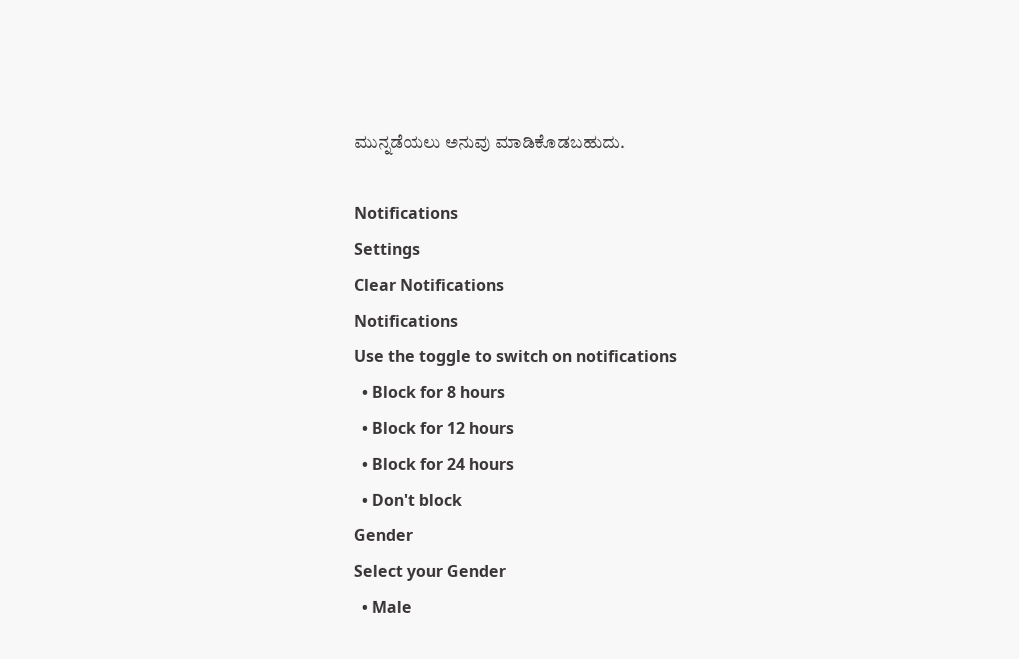ಮುನ್ನಡೆಯಲು ಅನುವು ಮಾಡಿಕೊಡಬಹುದು.

Notifications
Settings
Clear Notifications
Notifications
Use the toggle to switch on notifications
  • Block for 8 hours
  • Block for 12 hours
  • Block for 24 hours
  • Don't block
Gender
Select your Gender
  • Male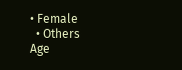• Female
  • Others
Age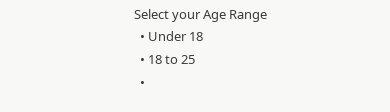Select your Age Range
  • Under 18
  • 18 to 25
  •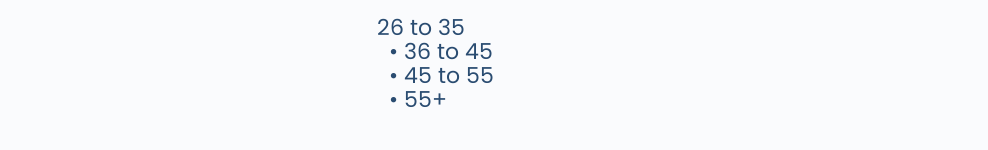26 to 35
  • 36 to 45
  • 45 to 55
  • 55+